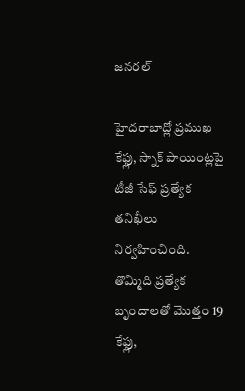జనరల్

హైదరాబాద్లో ప్రముఖ కేఫ్లు, స్నాక్ పాయింట్లపై టీజీ సేఫ్ ప్రత్యేక తనిఖీలు నిర్వహించింది. తొమ్మిది ప్రత్యేక బృందాలతో మొత్తం 19 కేఫ్లు,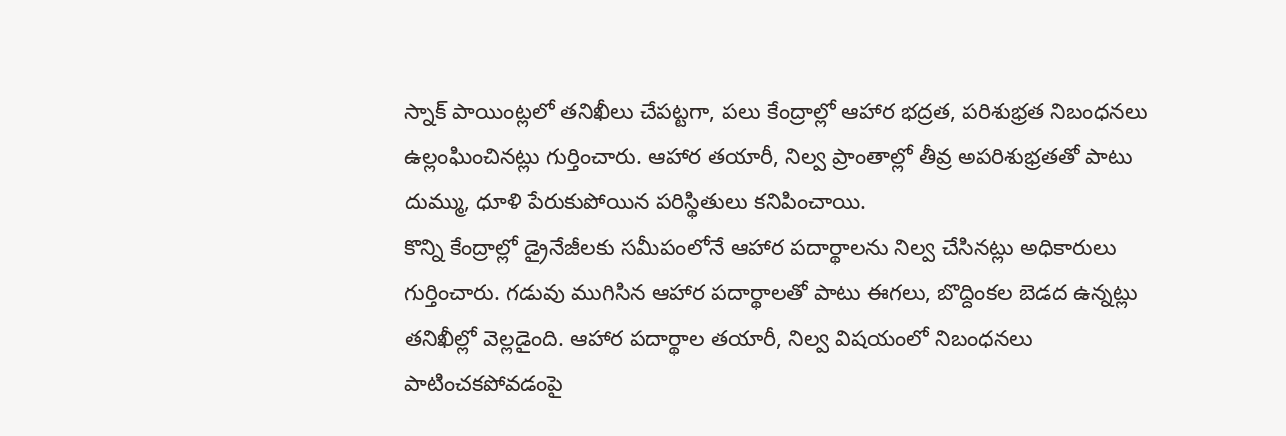స్నాక్ పాయింట్లలో తనిఖీలు చేపట్టగా, పలు కేంద్రాల్లో ఆహార భద్రత, పరిశుభ్రత నిబంధనలు ఉల్లంఘించినట్లు గుర్తించారు. ఆహార తయారీ, నిల్వ ప్రాంతాల్లో తీవ్ర అపరిశుభ్రతతో పాటు దుమ్ము, ధూళి పేరుకుపోయిన పరిస్థితులు కనిపించాయి.
కొన్ని కేంద్రాల్లో డ్రైనేజీలకు సమీపంలోనే ఆహార పదార్థాలను నిల్వ చేసినట్లు అధికారులు గుర్తించారు. గడువు ముగిసిన ఆహార పదార్థాలతో పాటు ఈగలు, బొద్దింకల బెడద ఉన్నట్లు తనిఖీల్లో వెల్లడైంది. ఆహార పదార్థాల తయారీ, నిల్వ విషయంలో నిబంధనలు పాటించకపోవడంపై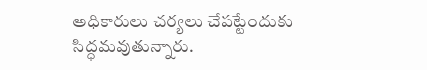అధికారులు చర్యలు చేపట్టేందుకు సిద్ధమవుతున్నారు.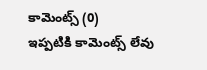కామెంట్స్ (0)
ఇప్పటికి కామెంట్స్ లేవు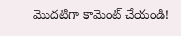మొదటిగా కామెంట్ చేయండి!